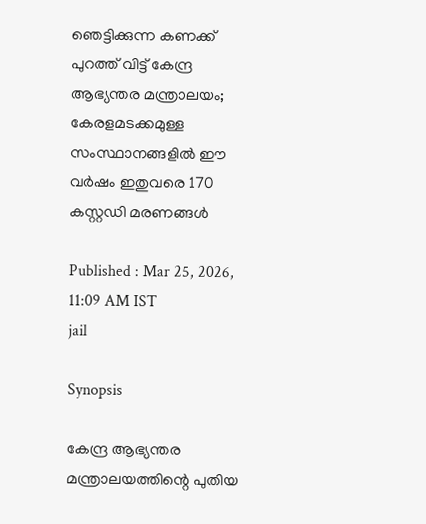ഞെട്ടിക്കുന്ന കണക്ക് പുറത്ത് വിട്ട് കേന്ദ്ര ആഭ്യന്തര മന്ത്രാലയം; കേരളമടക്കമുള്ള സംസ്ഥാനങ്ങളിൽ ഈ വർഷം ഇതുവരെ 170 കസ്റ്റഡി മരണങ്ങൾ

Published : Mar 25, 2026, 11:09 AM IST
jail

Synopsis

കേന്ദ്ര ആഭ്യന്തര മന്ത്രാലയത്തിന്റെ പുതിയ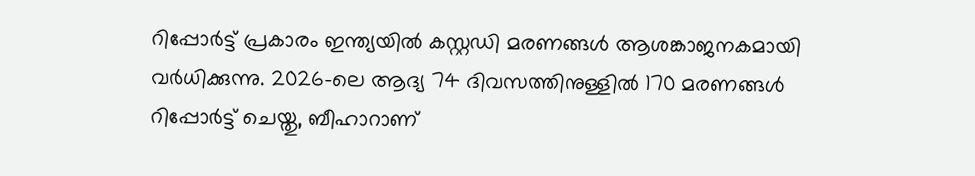റിപ്പോർട്ട് പ്രകാരം ഇന്ത്യയിൽ കസ്റ്റഡി മരണങ്ങൾ ആശങ്കാജനകമായി വർധിക്കുന്നു. 2026-ലെ ആദ്യ 74 ദിവസത്തിനുള്ളിൽ 170 മരണങ്ങൾ റിപ്പോർട്ട് ചെയ്തു, ബീഹാറാണ്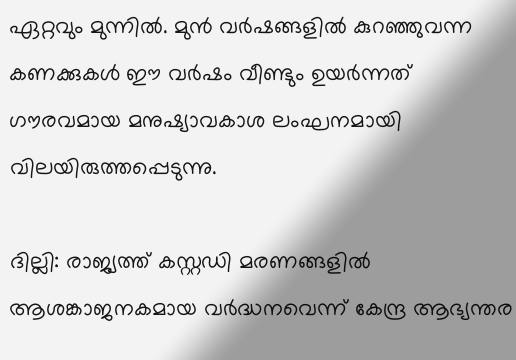ഏറ്റവും മുന്നിൽ. മുൻ വർഷങ്ങളിൽ കുറഞ്ഞുവന്ന കണക്കുകൾ ഈ വർഷം വീണ്ടും ഉയർന്നത് ഗൗരവമായ മനുഷ്യാവകാശ ലംഘനമായി വിലയിരുത്തപ്പെടുന്നു.

ദില്ലി: രാജ്യത്ത് കസ്റ്റഡി മരണങ്ങളിൽ ആശങ്കാജനകമായ വർദ്ധനവെന്ന് കേന്ദ്ര ആഭ്യന്തര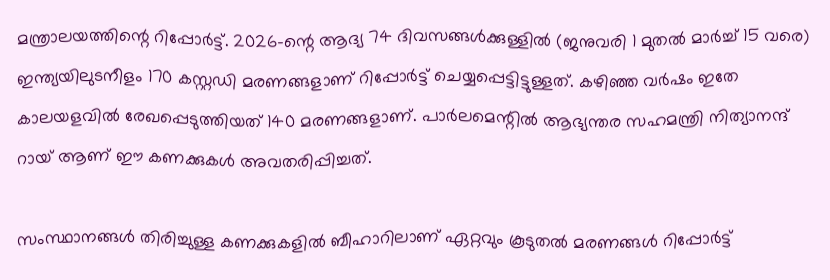മന്ത്രാലയത്തിന്റെ റിപ്പോർട്ട്. 2026-ന്റെ ആദ്യ 74 ദിവസങ്ങൾക്കുള്ളിൽ (ജനുവരി 1 മുതൽ മാർച്ച് 15 വരെ) ഇന്ത്യയിലുടനീളം 170 കസ്റ്റഡി മരണങ്ങളാണ് റിപ്പോർട്ട് ചെയ്യപ്പെട്ടിട്ടുള്ളത്. കഴിഞ്ഞ വർഷം ഇതേ കാലയളവിൽ രേഖപ്പെടുത്തിയത് 140 മരണങ്ങളാണ്. പാർലമെന്റിൽ ആഭ്യന്തര സഹമന്ത്രി നിത്യാനന്ദ് റായ് ആണ് ഈ കണക്കുകൾ അവതരിപ്പിച്ചത്.

സംസ്ഥാനങ്ങൾ തിരിച്ചുള്ള കണക്കുകളിൽ ബീഹാറിലാണ് ഏറ്റവും കൂടുതൽ മരണങ്ങൾ റിപ്പോർട്ട്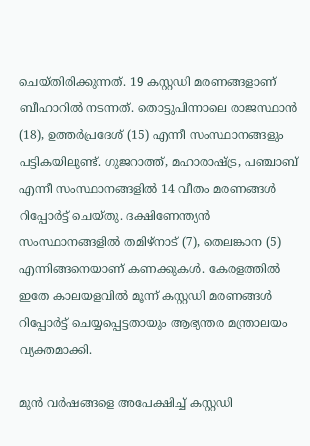ചെയ്തിരിക്കുന്നത്. 19 കസ്റ്റഡി മരണങ്ങളാണ് ബീഹാറിൽ നടന്നത്. തൊട്ടുപിന്നാലെ രാജസ്ഥാൻ (18), ഉത്തർപ്രദേശ് (15) എന്നീ സംസ്ഥാനങ്ങളും പട്ടികയിലുണ്ട്. ഗുജറാത്ത്, മഹാരാഷ്ട്ര, പഞ്ചാബ് എന്നീ സംസ്ഥാനങ്ങളിൽ 14 വീതം മരണങ്ങൾ റിപ്പോർട്ട് ചെയ്തു. ദക്ഷിണേന്ത്യൻ സംസ്ഥാനങ്ങളിൽ തമിഴ്‌നാട് (7), തെലങ്കാന (5) എന്നിങ്ങനെയാണ് കണക്കുകൾ. കേരളത്തിൽ ഇതേ കാലയളവിൽ മൂന്ന് കസ്റ്റഡി മരണങ്ങൾ റിപ്പോർട്ട് ചെയ്യപ്പെട്ടതായും ആഭ്യന്തര മന്ത്രാലയം വ്യക്തമാക്കി.

മുൻ വർഷങ്ങളെ അപേക്ഷിച്ച് കസ്റ്റഡി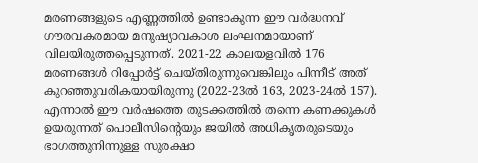മരണങ്ങളുടെ എണ്ണത്തിൽ ഉണ്ടാകുന്ന ഈ വർദ്ധനവ് ഗൗരവകരമായ മനുഷ്യാവകാശ ലംഘനമായാണ് വിലയിരുത്തപ്പെടുന്നത്. 2021-22 കാലയളവിൽ 176 മരണങ്ങൾ റിപ്പോർട്ട് ചെയ്തിരുന്നുവെങ്കിലും പിന്നീട് അത് കുറഞ്ഞുവരികയായിരുന്നു (2022-23ൽ 163, 2023-24ൽ 157). എന്നാൽ ഈ വർഷത്തെ തുടക്കത്തിൽ തന്നെ കണക്കുകൾ ഉയരുന്നത് പൊലീസിന്റെയും ജയിൽ അധികൃതരുടെയും ഭാഗത്തുനിന്നുള്ള സുരക്ഷാ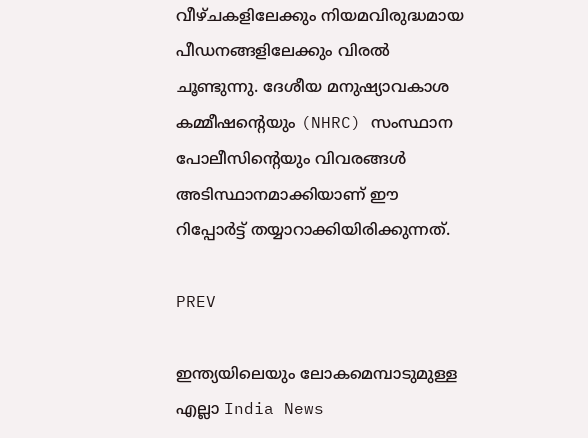വീഴ്ചകളിലേക്കും നിയമവിരുദ്ധമായ പീഡനങ്ങളിലേക്കും വിരൽ ചൂണ്ടുന്നു. ദേശീയ മനുഷ്യാവകാശ കമ്മീഷന്റെയും (NHRC) സംസ്ഥാന പോലീസിന്റെയും വിവരങ്ങൾ അടിസ്ഥാനമാക്കിയാണ് ഈ റിപ്പോർട്ട് തയ്യാറാക്കിയിരിക്കുന്നത്.

PREV

ഇന്ത്യയിലെയും ലോകമെമ്പാടുമുള്ള എല്ലാ India News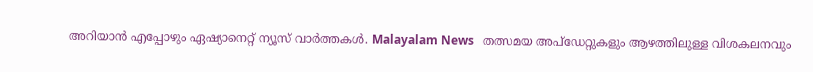അറിയാൻ എപ്പോഴും ഏഷ്യാനെറ്റ് ന്യൂസ് വാർത്തകൾ. Malayalam News   തത്സമയ അപ്‌ഡേറ്റുകളും ആഴത്തിലുള്ള വിശകലനവും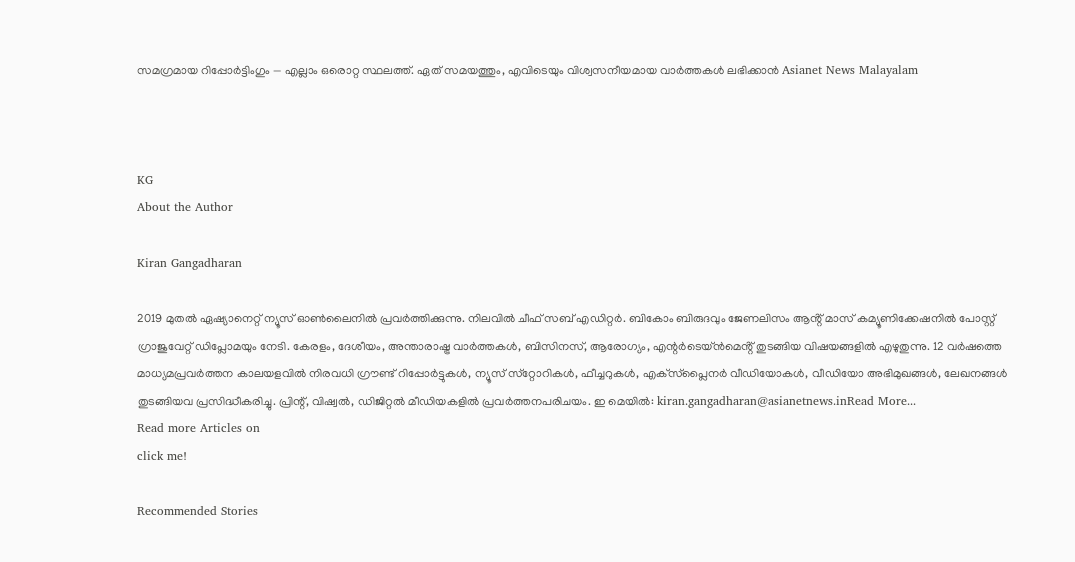സമഗ്രമായ റിപ്പോർട്ടിംഗും — എല്ലാം ഒരൊറ്റ സ്ഥലത്ത്. ഏത് സമയത്തും, എവിടെയും വിശ്വസനീയമായ വാർത്തകൾ ലഭിക്കാൻ Asianet News Malayalam



KG
About the Author

Kiran Gangadharan

2019 മുതല്‍ ഏഷ്യാനെറ്റ് ന്യൂസ് ഓണ്‍ലൈനില്‍ പ്രവര്‍ത്തിക്കുന്നു. നിലവില്‍ ചീഫ് സബ് എഡിറ്റർ. ബികോം ബിരുദവും ജേണലിസം ആൻ്റ് മാസ് കമ്യൂണിക്കേഷനിൽ പോസ്റ്റ് ഗ്രാജുവേറ്റ് ഡിപ്ലോമയും നേടി. കേരളം, ദേശീയം, അന്താരാഷ്ട്ര വാര്‍ത്തകള്‍, ബിസിനസ്, ആരോഗ്യം, എന്റർടെയ്ൻമെൻ്റ് തുടങ്ങിയ വിഷയങ്ങളില്‍ എഴുതുന്നു. 12 വര്‍ഷത്തെ മാധ്യമപ്രവര്‍ത്തന കാലയളവില്‍ നിരവധി ഗ്രൗണ്ട് റിപ്പോര്‍ട്ടുകള്‍, ന്യൂസ് സ്‌റ്റോറികള്‍, ഫീച്ചറുകള്‍, എക്‌സ്‌പ്ലൈന‍ർ വീഡിയോകൾ, വീഡിയോ അഭിമുഖങ്ങള്‍, ലേഖനങ്ങള്‍ തുടങ്ങിയവ പ്രസിദ്ധീകരിച്ചു. പ്രിന്റ്, വിഷ്വല്‍, ഡിജിറ്റല്‍ മീഡിയകളില്‍ പ്രവര്‍ത്തനപരിചയം. ഇ മെയില്‍: kiran.gangadharan@asianetnews.inRead More...
Read more Articles on
click me!

Recommended Stories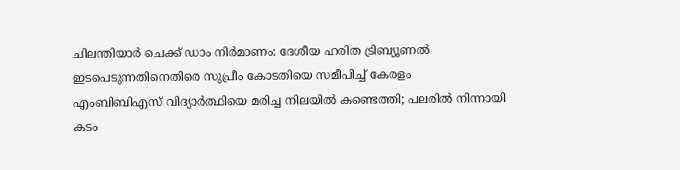ചിലന്തിയാർ ചെക്ക് ഡാം നിർമാണം: ദേശീയ ഹരിത ട്രിബ്യൂണൽ ഇടപെടുന്നതിനെതിരെ സുപ്രീം കോടതിയെ സമീപിച്ച് കേരളം
എംബിബിഎസ് വിദ്യാർത്ഥിയെ മരിച്ച നിലയിൽ കണ്ടെത്തി; പലരിൽ നിന്നായി കടം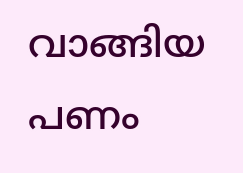വാങ്ങിയ പണം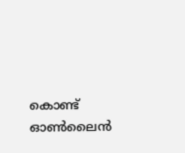കൊണ്ട് ഓൺലൈൻ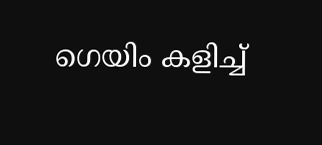ഗെയിം കളിച്ച്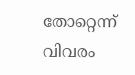തോറ്റെന്ന് വിവരം